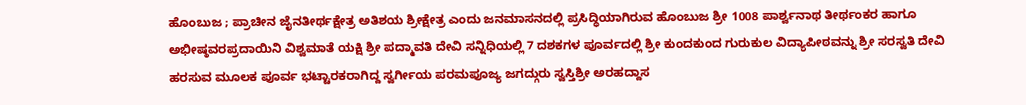ಹೊಂಬುಜ ; ಪ್ರಾಚೀನ ಜೈನತೀರ್ಥಕ್ಷೇತ್ರ ಅತಿಶಯ ಶ್ರೀಕ್ಷೇತ್ರ ಎಂದು ಜನಮಾಸನದಲ್ಲಿ ಪ್ರಸಿದ್ಧಿಯಾಗಿರುವ ಹೊಂಬುಜ ಶ್ರೀ 1008 ಪಾರ್ಶ್ವನಾಥ ತೀರ್ಥಂಕರ ಹಾಗೂ ಅಭೀಷ್ಠವರಪ್ರದಾಯಿನಿ ವಿಶ್ವಮಾತೆ ಯಕ್ಷಿ ಶ್ರೀ ಪದ್ಮಾವತಿ ದೇವಿ ಸನ್ನಿಧಿಯಲ್ಲಿ 7 ದಶಕಗಳ ಪೂರ್ವದಲ್ಲಿ ಶ್ರೀ ಕುಂದಕುಂದ ಗುರುಕುಲ ವಿದ್ಯಾಪೀಠವನ್ನು ಶ್ರೀ ಸರಸ್ವತಿ ದೇವಿ ಹರಸುವ ಮೂಲಕ ಪೂರ್ವ ಭಟ್ಟಾರಕರಾಗಿದ್ದ ಸ್ವರ್ಗೀಯ ಪರಮಪೂಜ್ಯ ಜಗದ್ಗುರು ಸ್ವಸ್ತಿಶ್ರೀ ಅರಹದ್ದಾಸ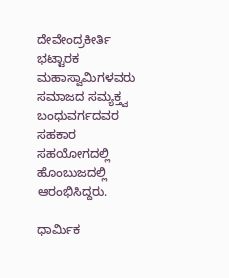ದೇವೇಂದ್ರಕೀರ್ತಿ ಭಟ್ಟಾರಕ ಮಹಾಸ್ವಾಮಿಗಳವರು ಸಮಾಜದ ಸಮ್ಯಕ್ತ್ವ ಬಂಧುವರ್ಗದವರ ಸಹಕಾರ ಸಹಯೋಗದಲ್ಲಿ ಹೊಂಬುಜದಲ್ಲಿ ಆರಂಭಿಸಿದ್ದರು.

ಧಾರ್ಮಿಕ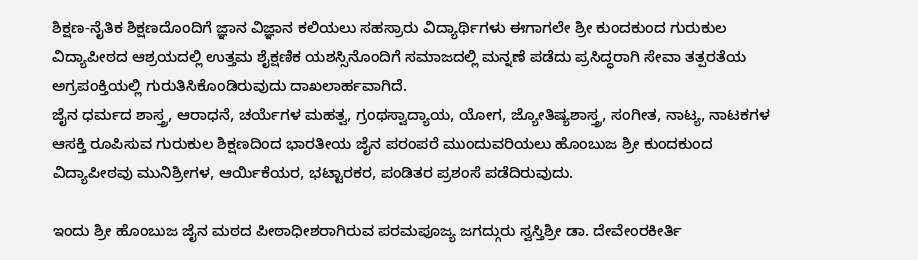ಶಿಕ್ಷಣ-ನೈತಿಕ ಶಿಕ್ಷಣದೊಂದಿಗೆ ಜ್ಞಾನ ವಿಜ್ಞಾನ ಕಲಿಯಲು ಸಹಸ್ರಾರು ವಿದ್ಯಾರ್ಥಿಗಳು ಈಗಾಗಲೇ ಶ್ರೀ ಕುಂದಕುಂದ ಗುರುಕುಲ ವಿದ್ಯಾಪೀಠದ ಆಶ್ರಯದಲ್ಲಿ ಉತ್ತಮ ಶೈಕ್ಷಣಿಕ ಯಶಸ್ಸಿನೊಂದಿಗೆ ಸಮಾಜದಲ್ಲಿ ಮನ್ನಣೆ ಪಡೆದು ಪ್ರಸಿದ್ಧರಾಗಿ ಸೇವಾ ತತ್ಪರತೆಯ ಅಗ್ರಪಂಕ್ತಿಯಲ್ಲಿ ಗುರುತಿಸಿಕೊಂಡಿರುವುದು ದಾಖಲಾರ್ಹವಾಗಿದೆ.
ಜೈನ ಧರ್ಮದ ಶಾಸ್ತ್ರ, ಆರಾಧನೆ, ಚರ್ಯೆಗಳ ಮಹತ್ವ, ಗ್ರಂಥಸ್ವಾದ್ಯಾಯ, ಯೋಗ, ಜ್ಯೋತಿಷ್ಯಶಾಸ್ತ್ರ, ಸಂಗೀತ, ನಾಟ್ಯ, ನಾಟಕಗಳ ಆಸಕ್ತಿ ರೂಪಿಸುವ ಗುರುಕುಲ ಶಿಕ್ಷಣದಿಂದ ಭಾರತೀಯ ಜೈನ ಪರಂಪರೆ ಮುಂದುವರಿಯಲು ಹೊಂಬುಜ ಶ್ರೀ ಕುಂದಕುಂದ ವಿದ್ಯಾಪೀಠವು ಮುನಿಶ್ರೀಗಳ, ಆರ್ಯಿಕೆಯರ, ಭಟ್ಟಾರಕರ, ಪಂಡಿತರ ಪ್ರಶಂಸೆ ಪಡೆದಿರುವುದು.

ಇಂದು ಶ್ರೀ ಹೊಂಬುಜ ಜೈನ ಮಠದ ಪೀಠಾಧೀಶರಾಗಿರುವ ಪರಮಪೂಜ್ಯ ಜಗದ್ಗುರು ಸ್ವಸ್ತಿಶ್ರೀ ಡಾ. ದೇವೇಂರಕೀರ್ತಿ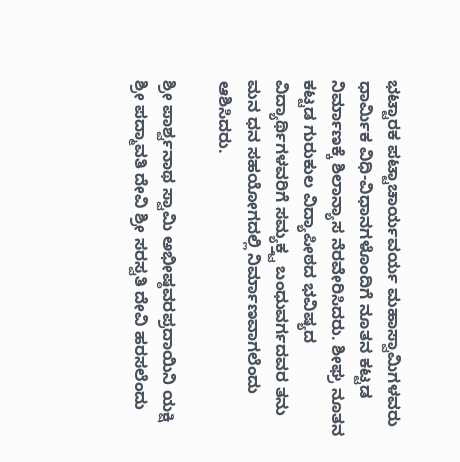ಭಟ್ಟಾರಕ ಪಟ್ಟಾಚಾರ್ಯವರ್ಯ ಮಹಾಸ್ವಾಮಿಗಳವರು ಧಾರ್ಮಿಕ ವಿಧಿ-ವಿಧಾನಗಳೊಂದಿಗೆ ನೂತನ ಕಟ್ಟಡ ನಿರ್ಮಾಣಕ್ಕೆ ಶಿಲಾನ್ಯಾಸ ನೆರವೇರಿಸಿದರು. ಶೀಘ್ರ ನೂತನ ಕಟ್ಟಡ ಗುರುಕುಲ ವಿದ್ಯಾಪೀಠದ ಭವಿಷ್ಯದ ವಿದ್ಯಾರ್ಥಿಗಳವರಿಗೆ ಸಮ್ಯಕ್ತ್ವ ಬಂಧುವರ್ಗದವರ ತನು ಮನ ಧನ ಸಹಯೋಗದಲ್ಲಿ ನಿರ್ಮಾಣವಾಗಲೆಂದು ಆಶಿಸಿದರು.

ಶ್ರೀ ಪಾರ್ಶ್ವನಾಥ ಸ್ವಾಮಿ ಅಭೀಷ್ಠವರಪ್ರದಾಯಿನಿ ಯಕ್ಷಿ ಶ್ರೀ ಪದ್ಮಾವತಿ ದೇವಿ ಶ್ರೀ ಸರಸ್ವತಿ ದೇವಿ ಹರಸಲೆಂದು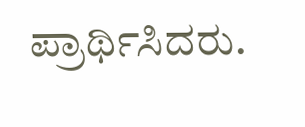ಪ್ರಾರ್ಥಿಸಿದರು.